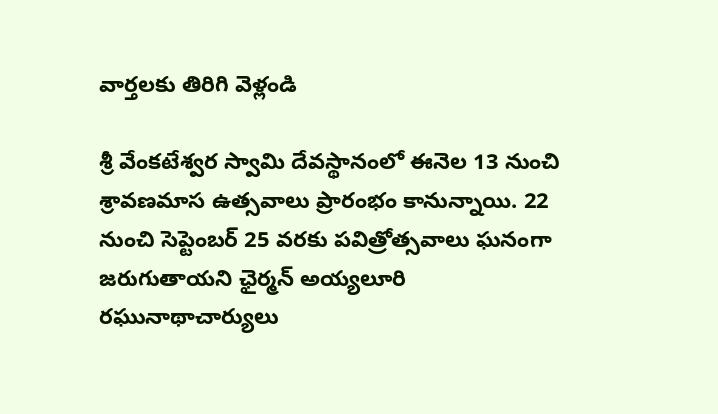వార్తలకు తిరిగి వెళ్లండి

శ్రీ వేంకటేశ్వర స్వామి దేవస్థానంలో ఈనెల 13 నుంచి శ్రావణమాస ఉత్సవాలు ప్రారంభం కానున్నాయి. 22 నుంచి సెప్టెంబర్ 25 వరకు పవిత్రోత్సవాలు ఘనంగా జరుగుతాయని ఛైర్మన్ అయ్యలూరి రఘునాథాచార్యులు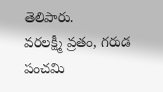తెలిపారు.
వరలక్ష్మీ వ్రతం, గరుడ పంచమి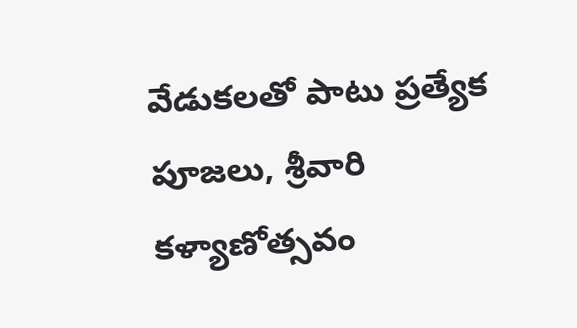వేడుకలతో పాటు ప్రత్యేక పూజలు, శ్రీవారి కళ్యాణోత్సవం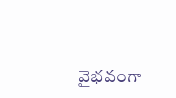వైభవంగా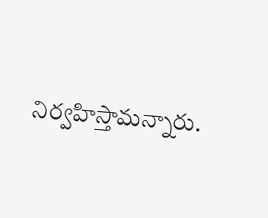నిర్వహిస్తామన్నారు.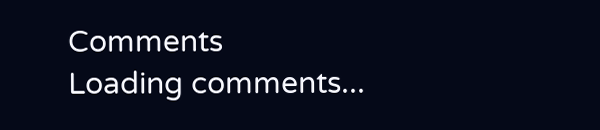Comments
Loading comments...